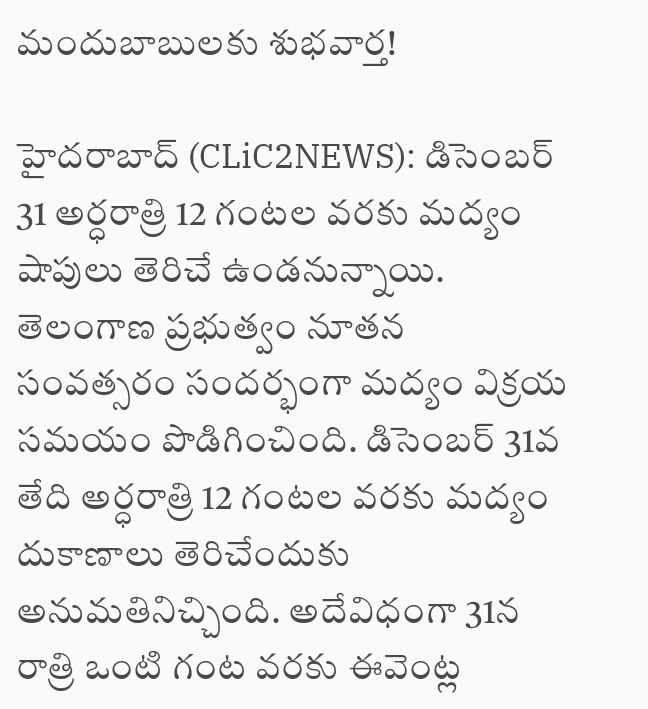మందుబాబుల‌కు శుభ‌వార్త‌!

హైద‌రాబాద్ (CLiC2NEWS): డిసెంబ‌ర్ 31 అర్ధ‌రాత్రి 12 గంట‌ల‌ వ‌ర‌కు మ‌ద్యం షాపులు తెరిచే ఉండ‌నున్నాయి. తెలంగాణ ప్ర‌భుత్వం నూత‌న‌ సంవ‌త్స‌రం సంద‌ర్భంగా మ‌ద్యం విక్ర‌య స‌మ‌యం పొడిగించింది. డిసెంబ‌ర్ 31వ తేది అర్ధ‌రాత్రి 12 గంట‌ల వ‌ర‌కు మ‌ద్యం దుకాణాలు తెరిచేందుకు అనుమ‌తినిచ్చింది. అదేవిధంగా 31న రాత్రి ఒంటి గంట వ‌ర‌కు ఈవెంట్ల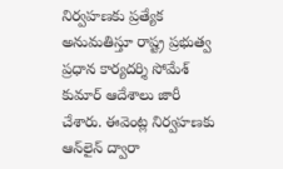నిర్వ‌హ‌ణ‌కు ప్ర‌త్యేక అనుమ‌తిస్తూ రాష్ట్ర ప్ర‌భుత్వ ప్ర‌ధాన కార్య‌ద‌ర్శి సోమేశ్ కుమార్ ఆదేశాలు జారీ చేశారు. ఈవెంట్ల నిర్వ‌హ‌ణ‌కు ఆన్‌లైన్ ద్వారా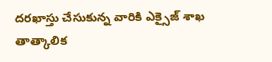ద‌ర‌ఖాస్తు చేసుకున్న వారికి ఎక్సైజ్ శా‌ఖ తాత్కాలిక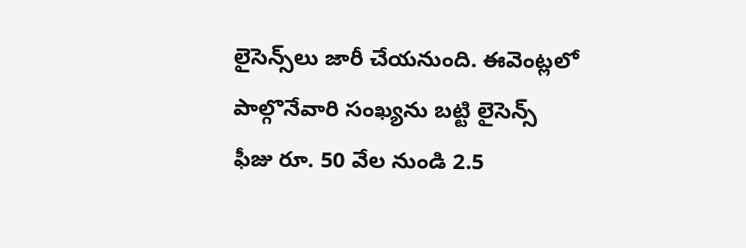లైసెన్స్‌లు జారీ చేయ‌నుంది. ఈవెంట్ల‌లో పాల్గొనేవారి సంఖ్య‌ను బ‌ట్టి లైసెన్స్ ఫీజు రూ. 50 వేల నుండి 2.5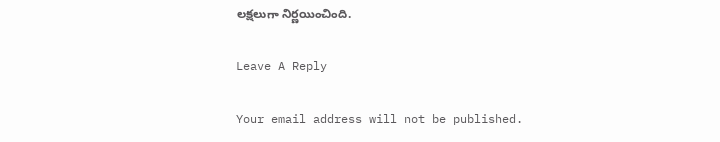ల‌క్ష‌లుగా నిర్ణ‌యించింది.

Leave A Reply

Your email address will not be published.